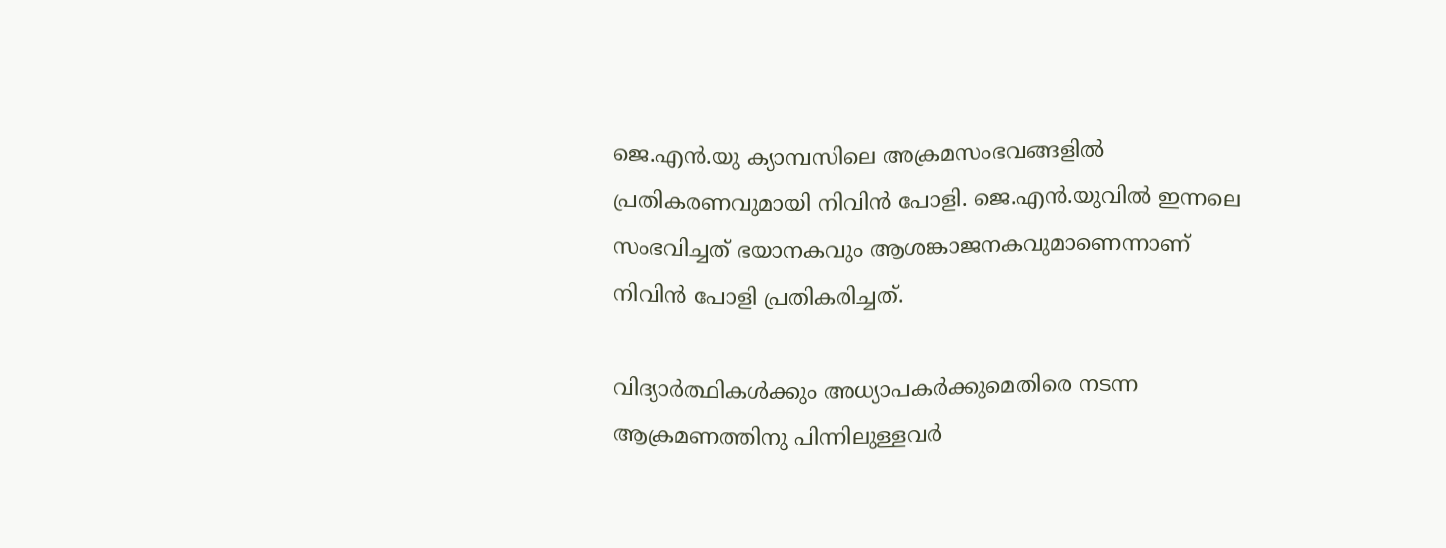ജെ.എന്‍.യു ക്യാമ്പസിലെ അക്രമസംഭവങ്ങളില്‍ പ്രതികരണവുമായി നിവിന്‍ പോളി. ജെ.എന്‍.യുവില്‍ ഇന്നലെ സംഭവിച്ചത് ഭയാനകവും ആശങ്കാജനകവുമാണെന്നാണ് നിവിന്‍ പോളി പ്രതികരിച്ചത്.

വിദ്യാര്‍ത്ഥികള്‍ക്കും അധ്യാപകര്‍ക്കുമെതിരെ നടന്ന ആക്രമണത്തിനു പിന്നിലുള്ളവര്‍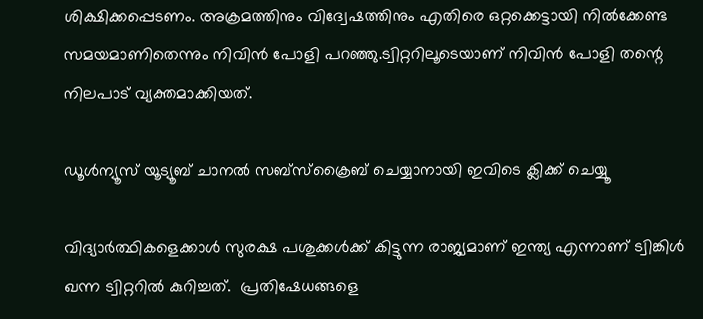ശിക്ഷിക്കപ്പെടണം. അക്രമത്തിനും വിദ്വേഷത്തിനും എതിരെ ഒറ്റക്കെട്ടായി നില്‍ക്കേണ്ട സമയമാണിതെന്നും നിവിന്‍ പോളി പറഞ്ഞു.ട്വിറ്ററിലൂടെയാണ് നിവിന്‍ പോളി തന്റെ നിലപാട് വ്യക്തമാക്കിയത്.

ഡൂൾന്യൂസ് യൂട്യൂബ് ചാനൽ സബ്സ്ക്രൈബ് ചെയ്യാനായി ഇവിടെ ക്ലിക്ക് ചെയ്യൂ

വിദ്യാര്‍ത്ഥികളെക്കാള്‍ സുരക്ഷ പശുക്കള്‍ക്ക് കിട്ടുന്ന രാജ്യമാണ് ഇന്ത്യ എന്നാണ് ട്വിങ്കിള്‍ ഖന്ന ട്വിറ്ററില്‍ കുറിച്ചത്.  പ്രതിഷേധങ്ങളെ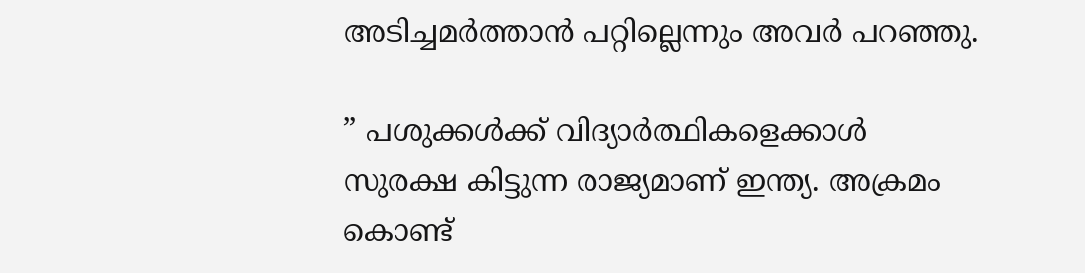അടിച്ചമര്‍ത്താന്‍ പറ്റില്ലെന്നും അവര്‍ പറഞ്ഞു.

” പശുക്കള്‍ക്ക് വിദ്യാര്‍ത്ഥികളെക്കാള്‍ സുരക്ഷ കിട്ടുന്ന രാജ്യമാണ് ഇന്ത്യ. അക്രമം കൊണ്ട്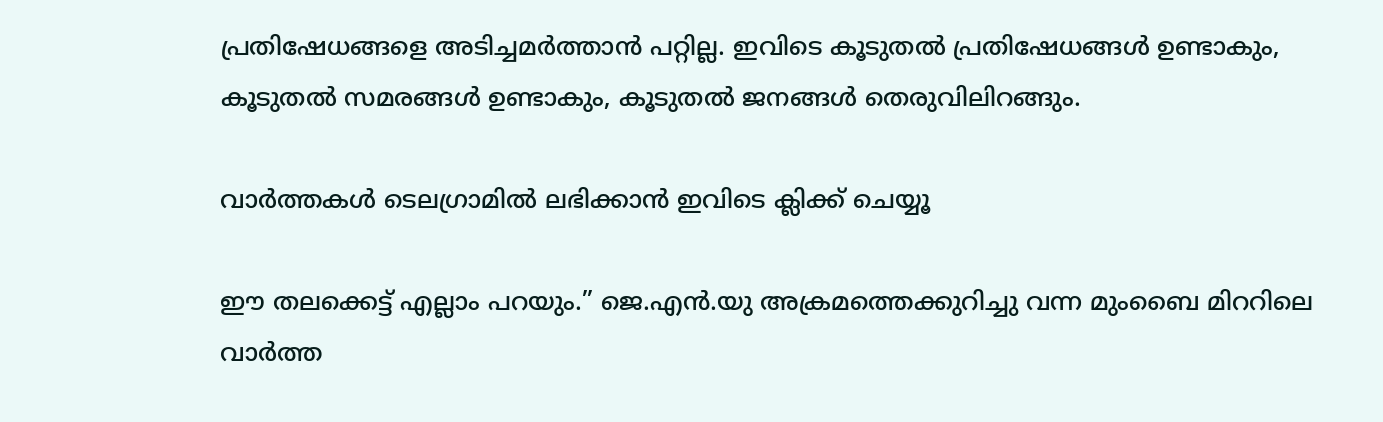പ്രതിഷേധങ്ങളെ അടിച്ചമര്‍ത്താന്‍ പറ്റില്ല. ഇവിടെ കൂടുതല്‍ പ്രതിഷേധങ്ങള്‍ ഉണ്ടാകും, കൂടുതല്‍ സമരങ്ങള്‍ ഉണ്ടാകും, കൂടുതല്‍ ജനങ്ങള്‍ തെരുവിലിറങ്ങും.

വാര്‍ത്തകള്‍ ടെലഗ്രാമില്‍ ലഭിക്കാന്‍ ഇവിടെ ക്ലിക്ക് ചെയ്യൂ

ഈ തലക്കെട്ട് എല്ലാം പറയും.” ജെ.എന്‍.യു അക്രമത്തെക്കുറിച്ചു വന്ന മുംബൈ മിററിലെ വാര്‍ത്ത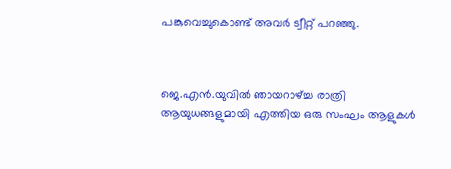പങ്കുവെച്ചുകൊണ്ട് അവര്‍ ട്വീറ്റ് പറഞ്ഞു.



ജെ.എന്‍.യുവില്‍ ഞായറാഴ്ച്ച രാത്രി ആയുധങ്ങളുമായി എത്തിയ ഒരു സംഘം ആളുകള്‍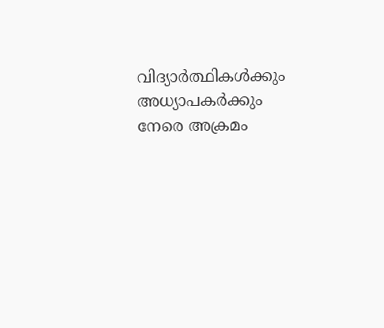വിദ്യാര്‍ത്ഥികള്‍ക്കും അധ്യാപകര്‍ക്കും നേരെ അക്രമം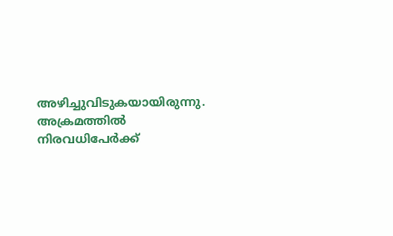അഴിച്ചുവിടുകയായിരുന്നു. അക്രമത്തില്‍ നിരവധിപേര്‍ക്ക്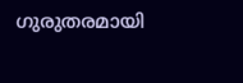ഗുരുതരമായി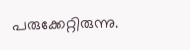പരുക്കേറ്റിരുന്നു.